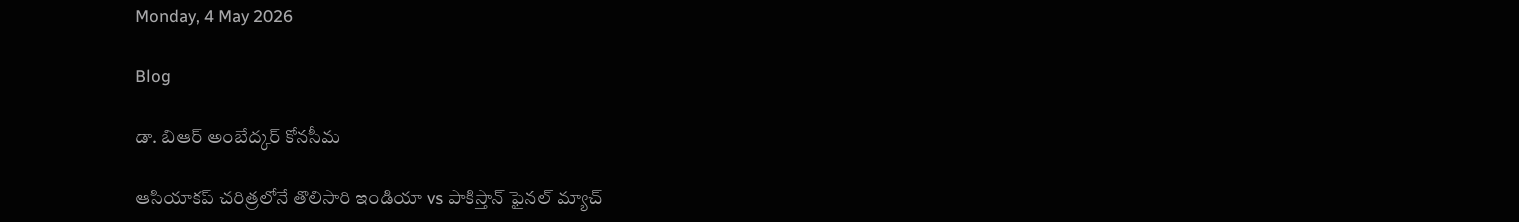Monday, 4 May 2026

Blog

డా. బిఆర్ అంబేద్కర్ కోనసీమ

ఆసియాకప్ చరిత్రలోనే తొలిసారి ఇండియా vs పాకిస్తాన్ ఫైనల్ మ్యాచ్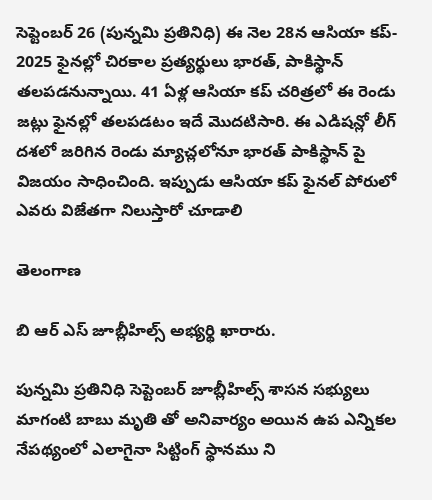సెప్టెంబర్ 26 (పున్నమి ప్రతినిధి) ఈ నెల 28న ఆసియా కప్- 2025 ఫైనల్లో చిరకాల ప్రత్యర్థులు భారత్, పాకిస్థాన్ తలపడనున్నాయి. 41 ఏళ్ల ఆసియా కప్ చరిత్రలో ఈ రెండు జట్లు ఫైనల్లో తలపడటం ఇదే మొదటిసారి. ఈ ఎడిషన్లో లీగ్ దశలో జరిగిన రెండు మ్యాచ్లలోనూ భారత్ పాకిస్థాన్ పై విజయం సాధించింది. ఇప్పుడు ఆసియా కప్ ఫైనల్ పోరులో ఎవరు విజేతగా నిలుస్తారో చూడాలి

తెలంగాణ

బి ఆర్ ఎస్ జూబ్లీహిల్స్ అభ్యర్థి ఖారారు.

పున్నమి ప్రతినిధి సెప్టెంబర్ జూబ్లీహిల్స్ శాసన సభ్యులు మాగంటి బాబు మృతి తో అనివార్యం అయిన ఉప ఎన్నికల నేపథ్యంలో ఎలాగైనా సిట్టింగ్ స్థానము ని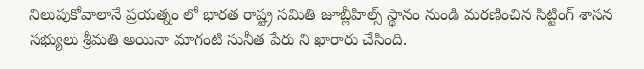నిలుపుకోవాలానే ప్రయత్నం లో భారత రాష్ట్ర సమితి జూబ్లీహిల్స్ స్థానం నుండి మరణించిన సిట్టింగ్ శాసన సభ్యులు శ్రీమతి అయినా మాగంటి సునీత పేరు ని ఖారారు చేసింది.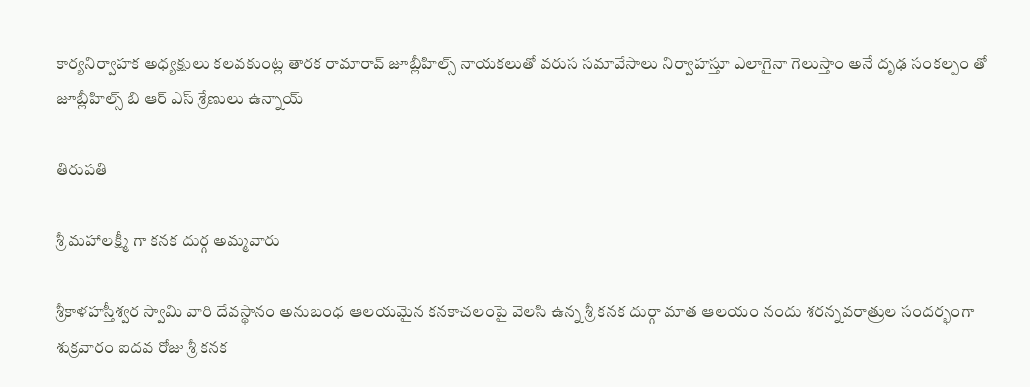కార్యనిర్వాహక అధ్యక్షులు కలవకుంట్ల తారక రామారావ్ జూబ్లీహిల్స్ నాయకలుతో వరుస సమావేసాలు నిర్వాహస్తూ ఎలాగైనా గెలుస్తాం అనే దృఢ సంకల్పం తో జూబ్లీహిల్స్ బి ఆర్ ఎస్ శ్రేణులు ఉన్నాయ్

తిరుపతి

శ్రీ మహాలక్ష్మీ గా కనక దుర్గ అమ్మవారు

శ్రీకాళహస్తీశ్వర స్వామి వారి దేవస్థానం అనుబంధ ఆలయమైన కనకాచలంపై వెలసి ఉన్న శ్రీ కనక దుర్గా మాత ఆలయం నందు శరన్నవరాత్రుల సందర్భంగా శుక్రవారం ఐదవ రోజు శ్రీ కనక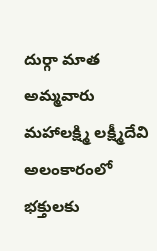దుర్గా మాత అమ్మవారు మహాలక్ష్మి లక్ష్మీదేవి అలంకారంలో భక్తులకు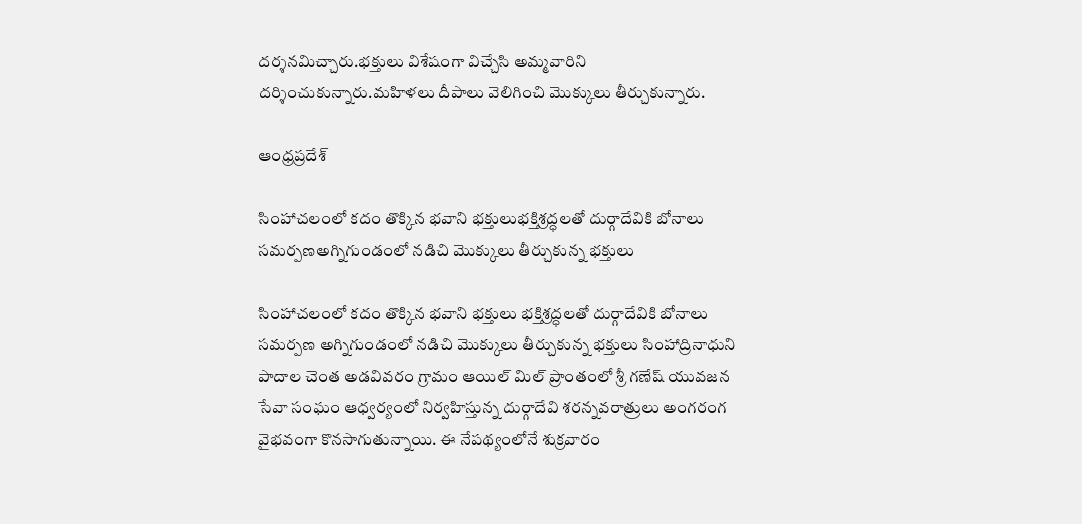దర్శనమిచ్చారు.భక్తులు విశేషంగా విచ్చేసి అమ్మవారిని దర్శించుకున్నారు.మహిళలు దీపాలు వెలిగించి మొక్కులు తీర్చుకున్నారు.

ఆంధ్రప్రదేశ్

సింహాచలంలో కదం తొక్కిన భవాని భక్తులుభక్తిశ్రద్ధలతో దుర్గాదేవికి బోనాలు సమర్పణఅగ్నిగుండంలో నడిచి మొక్కులు తీర్చుకున్న భక్తులు

సింహాచలంలో కదం తొక్కిన భవాని భక్తులు భక్తిశ్రద్ధలతో దుర్గాదేవికి బోనాలు సమర్పణ అగ్నిగుండంలో నడిచి మొక్కులు తీర్చుకున్న భక్తులు సింహాద్రినాధుని పాదాల చెంత అడవివరం గ్రామం ఆయిల్ మిల్ ప్రాంతంలో శ్రీ గణేష్ యువజన సేవా సంఘం ఆధ్వర్యంలో నిర్వహిస్తున్న దుర్గాదేవి శరన్నవరాత్రులు అంగరంగ వైభవంగా కొనసాగుతున్నాయి. ఈ నేపథ్యంలోనే శుక్రవారం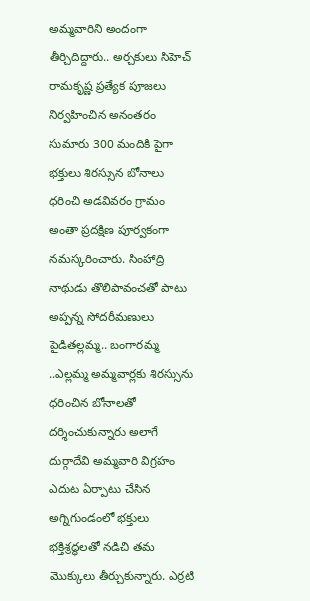అమ్మవారిని అందంగా తీర్చిదిద్దారు.. అర్చకులు సిహెచ్ రామకృష్ణ ప్రత్యేక పూజలు నిర్వహించిన అనంతరం సుమారు 300 మందికి పైగా భక్తులు శిరస్సున బోనాలు ధరించి అడవివరం గ్రామం అంతా ప్రదక్షిణ పూర్వకంగా నమస్కరించారు. సింహాద్రి నాథుడు తొలిపావంచతో పాటు అప్పన్న సోదరీమణులు పైడితల్లమ్మ.. బంగారమ్మ ..ఎల్లమ్మ అమ్మవార్లకు శిరస్సును ధరించిన బోనాలతో దర్శించుకున్నారు అలాగే దుర్గాదేవి అమ్మవారి విగ్రహం ఎదుట ఏర్పాటు చేసిన అగ్నిగుండంలో భక్తులు భక్తిశ్రద్ధలతో నడిచి తమ మొక్కులు తీర్చుకున్నారు. ఎర్రటి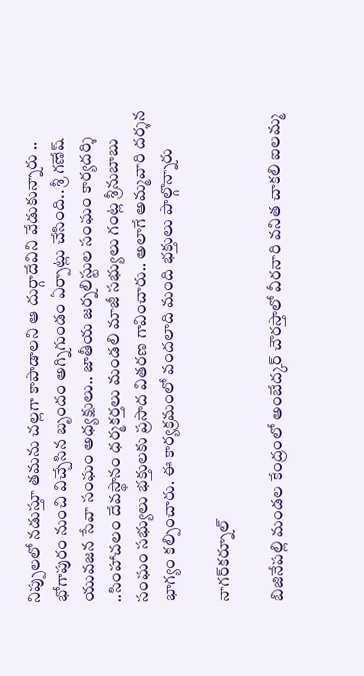నిప్పులలో నడుస్తూ తమను చల్లగా కాపాడాలని ఆ దుర్గాదేవిని వేడుకున్నారు .. భోగాపురం నుంచి విచ్చేసిన బృందం అగ్నిగుండం ఏర్పాట్లు చేసింది.. శ్రీ గణేష్ యువజన సేవా సంఘం అధ్యక్షులు.. జాతీయ జర్నలిస్టుల సంఘం కార్యదర్శి ..సింహాచలం దేవస్థానం ధర్మకర్తలు మండలి మాజీ సభ్యులు గంట్ల శ్రీనుబాబు సంఘం సభ్యులు భక్తులకు ప్రసాద వితరణ గావించారు.. అలాగే అమ్మవారి దర్శన భాగ్యం కల్పించారు. ఈ కార్యక్రమంలో వందలాది మంది భక్తులు పాల్గొన్నారు

నాగర్‌కర్నూల్

బిజినేపల్లి మండల కేంద్రంలో అంబేద్కర్ చౌరస్తాలో వీరనారి వనిత చాకలి ఐలమ్మ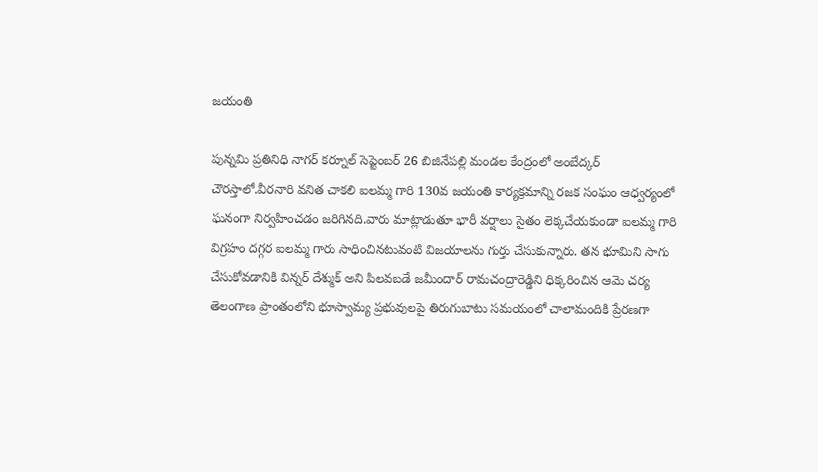జయంతి

పున్నమి ప్రతినిధి నాగర్ కర్నూల్ సెప్టెంబర్ 26 బిజినేపల్లి మండల కేంద్రంలో అంబేద్కర్ చౌరస్తాలో.వీరనారి వనిత చాకలి ఐలమ్మ గారి 130వ జయంతి కార్యక్రమాన్ని రజక సంఘం ఆధ్వర్యంలో ఘనంగా నిర్వహించడం జరిగినది.వారు మాట్లాడుతూ భారీ వర్షాలు సైతం లెక్కచేయకుండా ఐలమ్మ గారి విగ్రహం దగ్గర ఐలమ్మ గారు సాధించినటువంటి విజయాలను గుర్తు చేసుకున్నారు. తన భూమిని సాగు చేసుకోవడానికి విన్నర్ దేశ్ముక్ అని పిలవబడే జమీందార్ రామచంద్రారెడ్డిని ధిక్కరించిన ఆమె చర్య తెలంగాణ ప్రాంతంలోని భూస్వామ్య ప్రభువులపై తిరుగుబాటు సమయంలో చాలామందికి ప్రేరణగా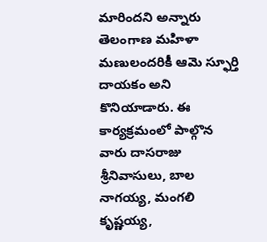మారిందని అన్నారు తెలంగాణ మహిళా మణులందరికీ ఆమె స్ఫూర్తి దాయకం అని కొనియాడారు. ఈ కార్యక్రమంలో పాల్గొన వారు దాసరాజు శ్రీనివాసులు, బాల నాగయ్య, మంగలి కృష్ణయ్య,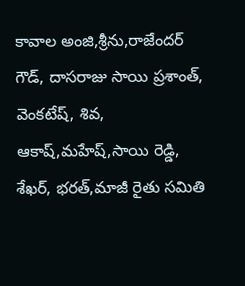కావాల అంజి,శ్రీను,రాజేందర్ గౌడ్, దాసరాజు సాయి ప్రశాంత్, వెంకటేష్, శివ, ఆకాష్,మహేష్,సాయి రెడ్డి, శేఖర్, భరత్,మాజీ రైతు సమితి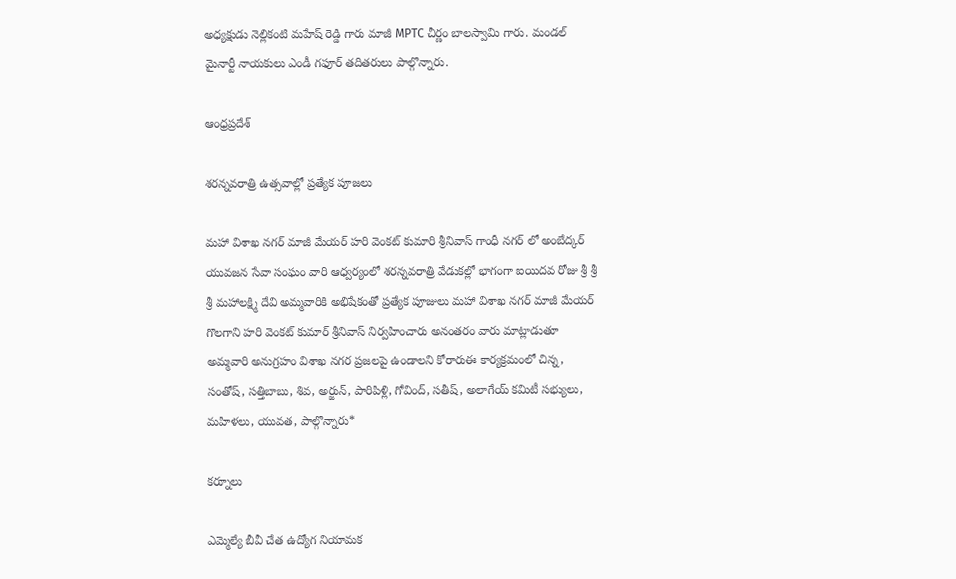అధ్యక్షుడు నెల్లికంటి మహేష్ రెడ్డి గారు మాజీ MPTC చీర్ణం బాలస్వామి గారు. మండల్ మైనార్టీ నాయకులు ఎండీ గఫూర్ తదితరులు పాల్గొన్నారు.

ఆంధ్రప్రదేశ్

శరన్నవరాత్రి ఉత్సవాల్లో ప్రత్యేక పూజలు

మహా విశాఖ నగర్ మాజీ మేయర్ హరి వెంకట్ కుమారి శ్రీనివాస్ గాంధీ నగర్ లో అంబేద్కర్ యువజన సేవా సంఘం వారి ఆధ్వర్యంలో శరన్నవరాత్రి వేడుకల్లో భాగంగా ఐయిదవ రోజు శ్రీ శ్రీ శ్రీ మహాలక్ష్మి దేవి అమ్మవారికి అభిషేకంతో ప్రత్యేక పూజులు మహా విశాఖ నగర్ మాజీ మేయర్ గొలగాని హరి వెంకట్ కుమార్ శ్రీనివాస్ నిర్వహించారు అనంతరం వారు మాట్లాడుతూ అమ్మవారి అనుగ్రహం విశాఖ నగర ప్రజలపై ఉండాలని కోరారుఈ కార్యక్రమంలో చిన్న, సంతోష్, సత్తిబాబు, శివ, అర్జున్, పారిపిళ్లి, గోవింద్, సతీష్, అలాగేయ్ కమిటీ సభ్యులు, మహిళలు, యువత, పాల్గొన్నారు*

కర్నూలు

ఎమ్మెల్యే బీవీ చేత ఉద్యోగ నియామక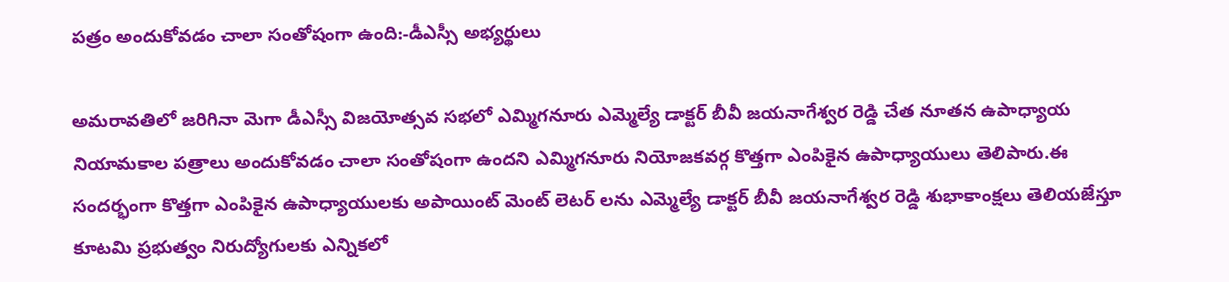పత్రం అందుకోవడం చాలా సంతోషంగా ఉంది:-డీఎస్సీ అభ్యర్థులు

అమరావతిలో జరిగినా మెగా డీఎస్సీ విజయోత్సవ సభలో ఎమ్మిగనూరు ఎమ్మెల్యే డాక్టర్ బీవీ జయనాగేశ్వర రెడ్డి చేత నూతన ఉపాధ్యాయ నియామకాల పత్రాలు అందుకోవడం చాలా సంతోషంగా ఉందని ఎమ్మిగనూరు నియోజకవర్గ కొత్తగా ఎంపికైన ఉపాధ్యాయులు తెలిపారు.ఈ సందర్భంగా కొత్తగా ఎంపికైన ఉపాధ్యాయులకు అపాయింట్ మెంట్ లెటర్ లను ఎమ్మెల్యే డాక్టర్ బీవీ జయనాగేశ్వర రెడ్డి శుభాకాంక్షలు తెలియజేస్తూ కూటమి ప్రభుత్వం నిరుద్యోగులకు ఎన్నికలో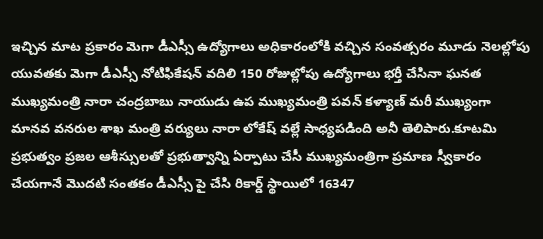ఇచ్చిన మాట ప్రకారం మెగా డీఎస్సీ ఉద్యోగాలు అధికారంలోకి వచ్చిన సంవత్సరం మూడు నెలల్లోపు యువతకు మెగా డీఎస్సీ నోటిఫికేషన్ వదిలి 150 రోజుల్లోపు ఉద్యోగాలు భర్తీ చేసినా ఘనత ముఖ్యమంత్రి నారా చంద్రబాబు నాయుడు ఉప ముఖ్యమంత్రి పవన్ కళ్యాణ్ మరీ ముఖ్యంగా మానవ వనరుల శాఖ మంత్రి వర్యులు నారా లోకేష్ వల్లే సాధ్యపడింది అనీ తెలిపారు.కూటమి ప్రభుత్వం ప్రజల ఆశీస్సులతో ప్రభుత్వాన్ని ఏర్పాటు చేసీ ముఖ్యమంత్రిగా ప్రమాణ స్వీకారం చేయగానే మొదటి సంతకం డీఎస్సీ పై చేసి రికార్డ్ స్థాయిలో 16347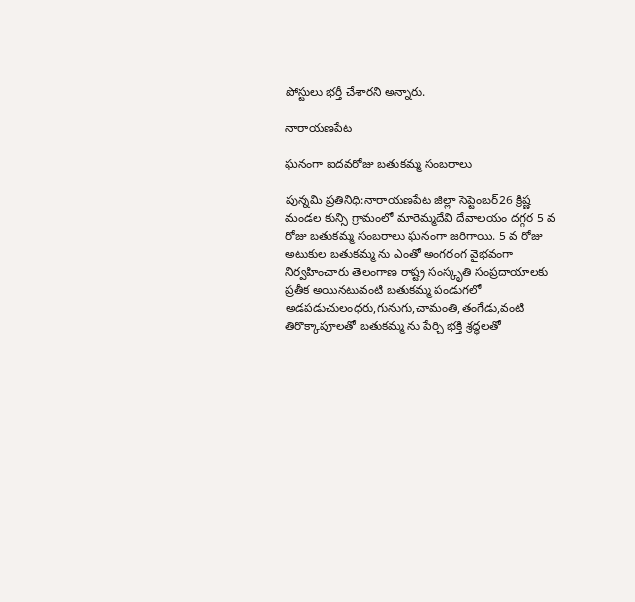పోస్టులు భర్తీ చేశారని అన్నారు.

నారాయణపేట

ఘనంగా ఐదవరోజు బతుకమ్మ సంబరాలు

పున్నమి ప్రతినిధి:నారాయణపేట జిల్లా సెప్టెంబర్26 క్రిష్ణ మండల కున్సి గ్రామంలో మారెమ్మదేవి దేవాలయం దగ్గర 5 వ రోజు బతుకమ్మ సంబరాలు ఘనంగా జరిగాయి. 5 వ రోజు అటుకుల బతుకమ్మ ను ఎంతో అంగరంగ వైభవంగా నిర్వహించారు తెలంగాణ రాష్ట్ర సంస్కృతి సంప్రదాయాలకు ప్రతీక అయినటువంటి బతుకమ్మ పండుగలో అడపడుచులంధరు,గునుగు,చామంతి,తంగేడు,వంటి తిరొక్కాపూలతో బతుకమ్మ ను పేర్చి భక్తి శ్రద్ధలతో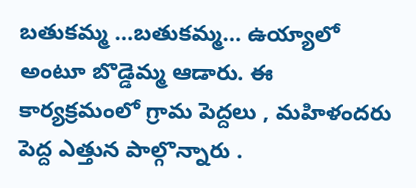బతుకమ్మ …బతుకమ్మ… ఉయ్యాలో అంటూ బొడ్డెమ్మ ఆడారు. ఈ కార్యక్రమంలో గ్రామ పెద్దలు , మహిళందరు పెద్ద ఎత్తున పాల్గొన్నారు .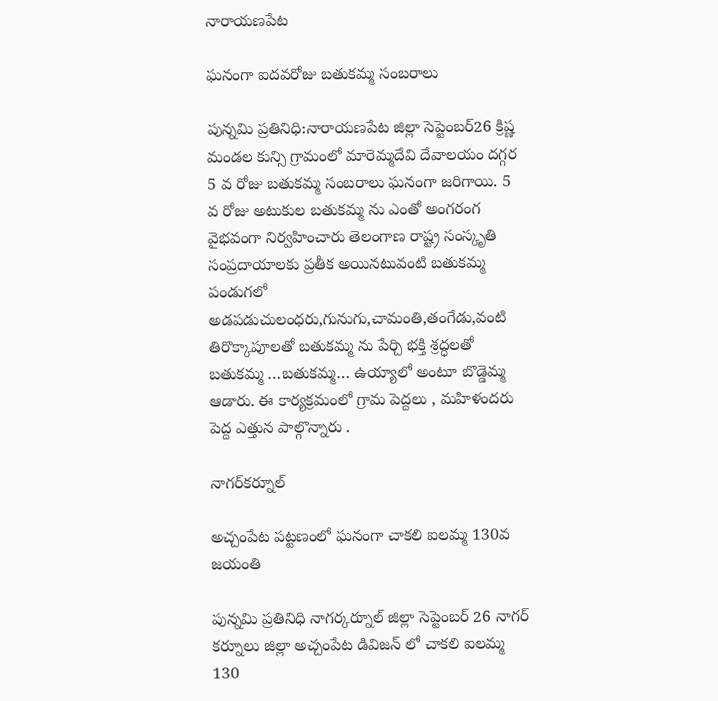నారాయణపేట

ఘనంగా ఐదవరోజు బతుకమ్మ సంబరాలు

పున్నమి ప్రతినిధి:నారాయణపేట జిల్లా సెప్టెంబర్26 క్రిష్ణ మండల కున్సి గ్రామంలో మారెమ్మదేవి దేవాలయం దగ్గర 5 వ రోజు బతుకమ్మ సంబరాలు ఘనంగా జరిగాయి. 5 వ రోజు అటుకుల బతుకమ్మ ను ఎంతో అంగరంగ వైభవంగా నిర్వహించారు తెలంగాణ రాష్ట్ర సంస్కృతి సంప్రదాయాలకు ప్రతీక అయినటువంటి బతుకమ్మ పండుగలో అడపడుచులంధరు,గునుగు,చామంతి,తంగేడు,వంటి తిరొక్కాపూలతో బతుకమ్మ ను పేర్చి భక్తి శ్రద్ధలతో బతుకమ్మ …బతుకమ్మ… ఉయ్యాలో అంటూ బొడ్డెమ్మ ఆడారు. ఈ కార్యక్రమంలో గ్రామ పెద్దలు , మహిళందరు పెద్ద ఎత్తున పాల్గొన్నారు .

నాగర్‌కర్నూల్

అచ్చంపేట పట్టణంలో ఘనంగా చాకలి ఐలమ్మ 130వ జయంతి

పున్నమి ప్రతినిధి నాగర్కర్నూల్ జిల్లా సెప్టెంబర్ 26 నాగర్ కర్నూలు జిల్లా అచ్చంపేట డివిజన్ లో చాకలి ఐలమ్మ 130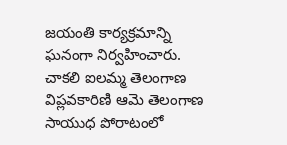జయంతి కార్యక్రమాన్ని ఘనంగా నిర్వహించారు. చాకలి ఐలమ్మ తెలంగాణ విప్లవకారిణి ఆమె తెలంగాణ సాయుధ పోరాటంలో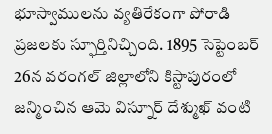భూస్వాములను వ్యతిరేకంగా పోరాడి ప్రజలకు స్ఫూర్తినిచ్చింది. 1895 సెప్టెంబర్ 26న వరంగల్ జిల్లాలోని కిస్టాపురంలో జన్మించిన ఆమె విస్నూర్ దేశ్ముఖ్ వంటి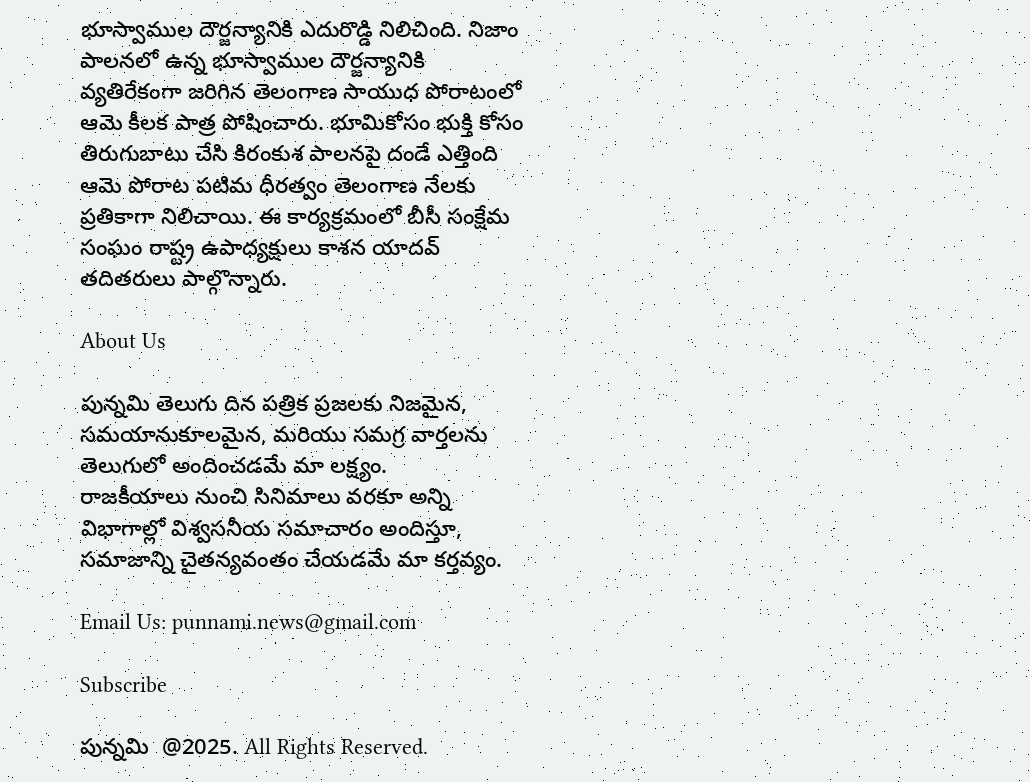భూస్వాముల దౌర్జన్యానికి ఎదురొడ్డి నిలిచింది. నిజాం పాలనలో ఉన్న భూస్వాముల దౌర్జన్యానికి వ్యతిరేకంగా జరిగిన తెలంగాణ సాయుధ పోరాటంలో ఆమె కీలక పాత్ర పోషించారు. భూమికోసం భుక్తి కోసం తిరుగుబాటు చేసి కిరంకుశ పాలనపై దండే ఎత్తింది ఆమె పోరాట పటిమ ధీరత్వం తెలంగాణ నేలకు ప్రతికాగా నిలిచాయి. ఈ కార్యక్రమంలో బీసీ సంక్షేమ సంఘం రాష్ట్ర ఉపాధ్యక్షులు కాశన యాదవ్ తదితరులు పాల్గొన్నారు.

About Us

పున్నమి తెలుగు దిన పత్రిక ప్రజలకు నిజమైన, సమయానుకూలమైన, మరియు సమగ్ర వార్తలను తెలుగులో అందించడమే మా లక్ష్యం.
రాజకీయాలు నుంచి సినిమాలు వరకూ అన్ని విభాగాల్లో విశ్వసనీయ సమాచారం అందిస్తూ, సమాజాన్ని చైతన్యవంతం చేయడమే మా కర్తవ్యం.

Email Us: punnami.news@gmail.com

Subscribe

పున్నమి  @2025. All Rights Reserved.